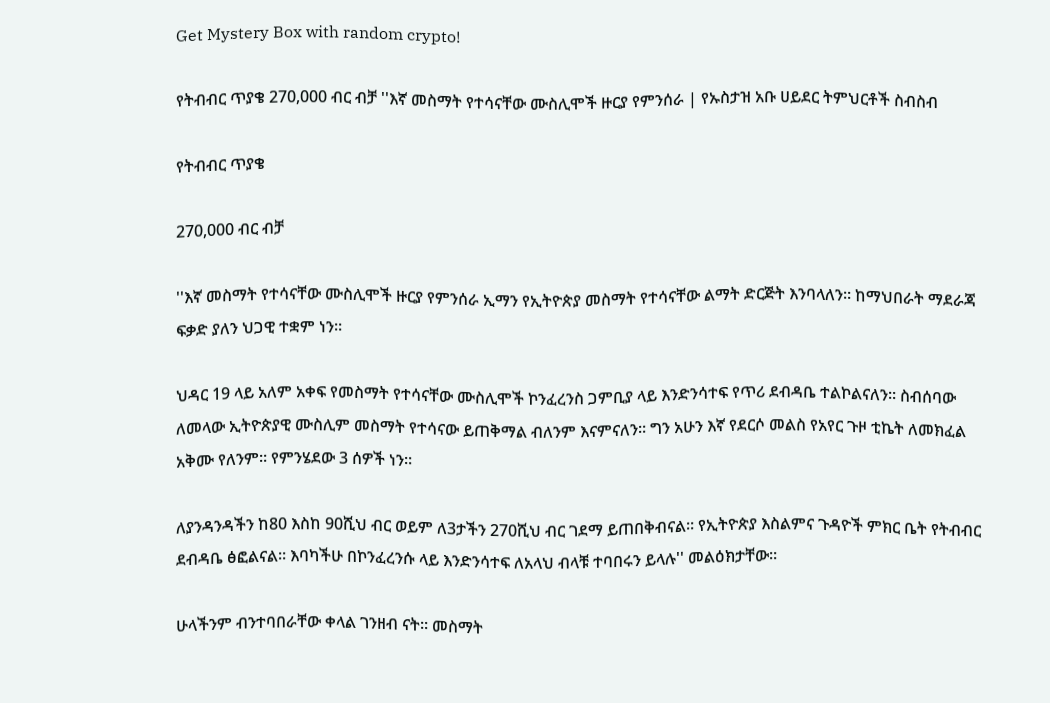Get Mystery Box with random crypto!

የትብብር ጥያቄ 270,000 ብር ብቻ ''እኛ መስማት የተሳናቸው ሙስሊሞች ዙርያ የምንሰራ | የኡስታዝ አቡ ሀይደር ትምህርቶች ስብስብ

የትብብር ጥያቄ

270,000 ብር ብቻ

''እኛ መስማት የተሳናቸው ሙስሊሞች ዙርያ የምንሰራ ኢማን የኢትዮጵያ መስማት የተሳናቸው ልማት ድርጅት እንባላለን። ከማህበራት ማደራጃ ፍቃድ ያለን ህጋዊ ተቋም ነን።

ህዳር 19 ላይ አለም አቀፍ የመስማት የተሳናቸው ሙስሊሞች ኮንፈረንስ ጋምቢያ ላይ እንድንሳተፍ የጥሪ ደብዳቤ ተልኮልናለን። ስብሰባው ለመላው ኢትዮጵያዊ ሙስሊም መስማት የተሳናው ይጠቅማል ብለንም እናምናለን። ግን አሁን እኛ የደርሶ መልስ የአየር ጉዞ ቲኬት ለመክፈል አቅሙ የለንም። የምንሄደው 3 ሰዎች ነን።

ለያንዳንዳችን ከ80 እስከ 90ሺህ ብር ወይም ለ3ታችን 270ሺህ ብር ገደማ ይጠበቅብናል። የኢትዮጵያ እስልምና ጉዳዮች ምክር ቤት የትብብር ደብዳቤ ፅፎልናል። እባካችሁ በኮንፈረንሱ ላይ እንድንሳተፍ ለአላህ ብላቹ ተባበሩን ይላሉ'' መልዕክታቸው።

ሁላችንም ብንተባበራቸው ቀላል ገንዘብ ናት። መስማት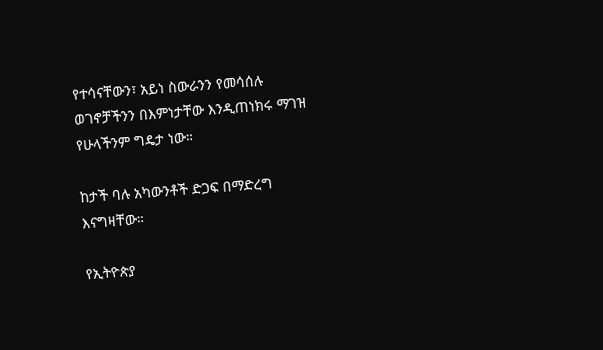የተሳናቸውን፣ አይነ ስውራንን የመሳሰሉ ወገኖቻችንን በእምነታቸው እንዲጠነክሩ ማገዝ የሁላችንም ግዴታ ነው።

ከታች ባሉ አካውንቶች ድጋፍ በማድረግ እናግዛቸው።

የኢትዮጵያ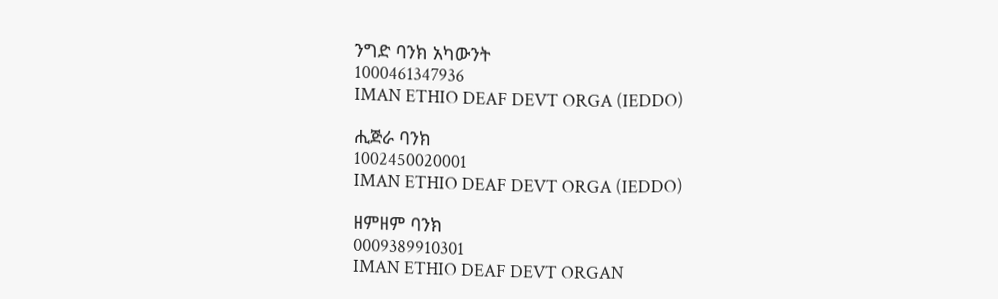ንግድ ባንክ አካውንት
1000461347936
IMAN ETHIO DEAF DEVT ORGA (IEDDO)

ሒጅራ ባንክ
1002450020001
IMAN ETHIO DEAF DEVT ORGA (IEDDO)

ዘምዘም ባንክ
0009389910301
IMAN ETHIO DEAF DEVT ORGAN